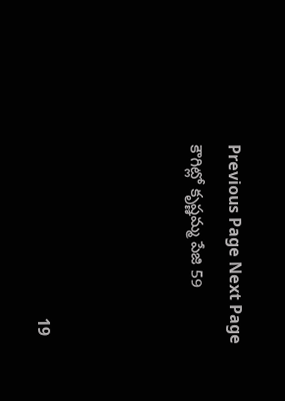Previous Page Next Page
కౌగిట్లో కృష్ణమ్మ పేజి 59



                                           19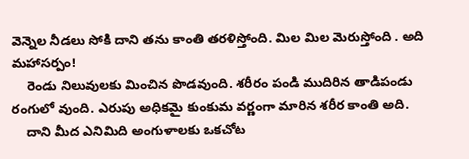వెన్నెల నీడలు సోకి దాని తను కాంతి తరళిస్తోంది. మిల మిల మెరుస్తోంది . అది మహాసర్పం!
    రెండు నిలువులకు మించిన పొడవుంది. శరీరం పండి ముదిరిన తాడిపండు రంగులో వుంది. ఎరుపు అధికమై కుంకుమ వర్ణంగా మారిన శరీర కాంతి అది.
    దాని మీద ఎనిమిది అంగుళాలకు ఒకచోట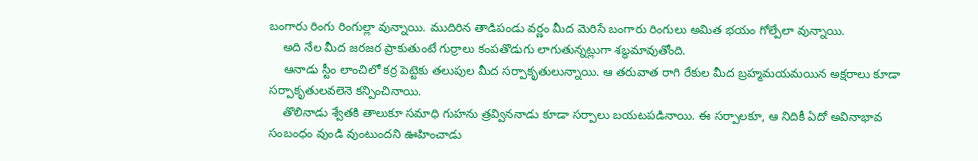బంగారు రింగు రింగుల్లా వున్నాయి. ముదిరిన తాడిపండు వర్ణం మీద మెరిసే బంగారు రింగులు అమిత భయం గోల్పేలా వున్నాయి.
    అది నేల మీద జరజర ప్రాకుతుంటే గుర్రాలు కంపతొడుగు లాగుతున్నట్లుగా శబ్ధమావుతోంది.
    ఆనాడు స్టీం లాంచిలో కర్ర పెట్టెకు తలుపుల మీద సర్పాకృతులున్నాయి. ఆ తరువాత రాగి రేకుల మీద బ్రహ్మమయమయిన అక్షరాలు కూడా సర్పాకృతులవలెనె కన్పించినాయి.
    తొలినాడు శ్వేతకి తాలుకూ సమాధి గుహను త్రవ్విననాడు కూడా సర్పాలు బయటపడినాయి. ఈ సర్పాలకూ, ఆ నిదికీ ఏదో అవినాభావ సంబంధం వుండి వుంటుందని ఊహించాడు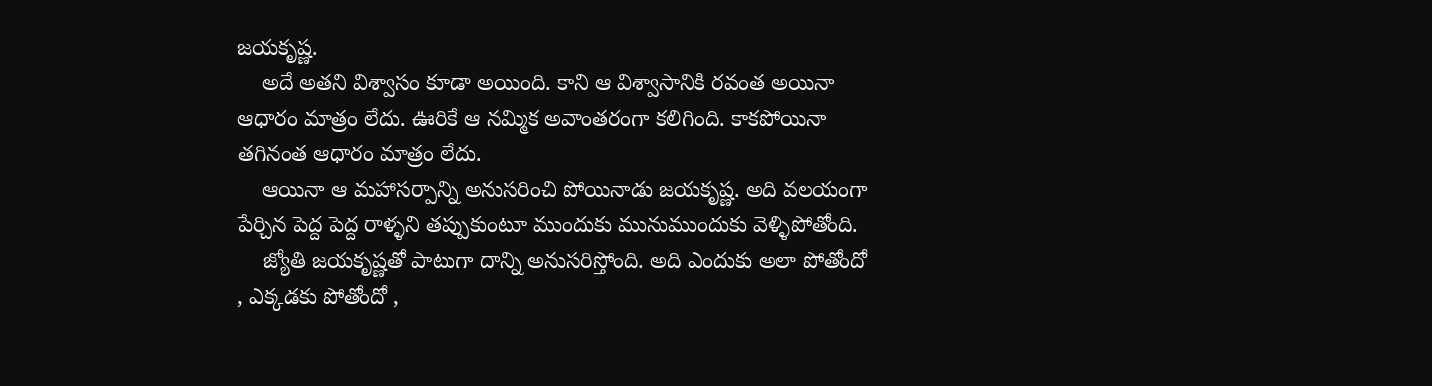జయకృష్ణ.
    అదే అతని విశ్వాసం కూడా అయింది. కాని ఆ విశ్వాసానికి రవంత అయినా ఆధారం మాత్రం లేదు. ఊరికే ఆ నమ్మిక అవాంతరంగా కలిగింది. కాకపోయినా తగినంత ఆధారం మాత్రం లేదు.
    ఆయినా ఆ మహాసర్పాన్ని అనుసరించి పోయినాడు జయకృష్ణ. అది వలయంగా పేర్చిన పెద్ద పెద్ద రాళ్ళని తప్పుకుంటూ ముందుకు మునుముందుకు వెళ్ళిపోతోంది.
    జ్యోతి జయకృష్ణతో పాటుగా దాన్ని అనుసరిస్తోంది. అది ఎందుకు అలా పోతోందో , ఎక్కడకు పోతోందో ,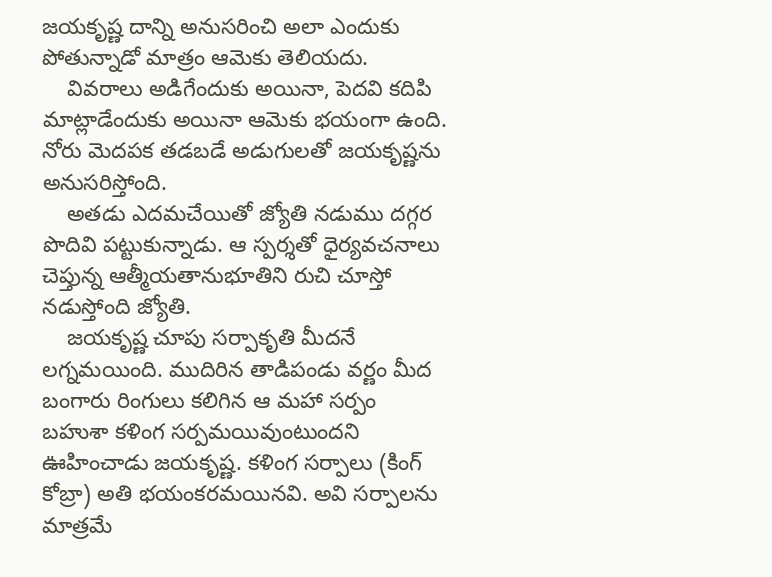జయకృష్ణ దాన్ని అనుసరించి అలా ఎందుకు పోతున్నాడో మాత్రం ఆమెకు తెలియదు.
    వివరాలు అడిగేందుకు అయినా, పెదవి కదిపి మాట్లాడేందుకు అయినా ఆమెకు భయంగా ఉంది. నోరు మెదపక తడబడే అడుగులతో జయకృష్ణను అనుసరిస్తోంది.
    అతడు ఎదమచేయితో జ్యోతి నడుము దగ్గర పొదివి పట్టుకున్నాడు. ఆ స్పర్శతో ధైర్యవచనాలు చెప్తున్న ఆత్మీయతానుభూతిని రుచి చూస్తో నడుస్తోంది జ్యోతి.
    జయకృష్ణ చూపు సర్పాకృతి మీదనే లగ్నమయింది. ముదిరిన తాడిపండు వర్ణం మీద బంగారు రింగులు కలిగిన ఆ మహా సర్పం బహుశా కళింగ సర్పమయివుంటుందని ఊహించాడు జయకృష్ణ. కళింగ సర్పాలు (కింగ్ కోబ్రా) అతి భయంకరమయినవి. అవి సర్పాలను మాత్రమే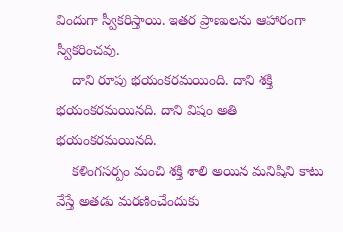విందుగా స్వీకరిస్తాయి. ఇతర ప్రాణులను ఆహారంగా స్వీకరించవు.
    దాని రూపు భయంకరమయింది. దాని శక్తి భయంకరమయినది. దాని విషం అతి భయంకరమయినది.
    కళింగసర్పం మంచి శక్తి శాలి అయిన మనిషిని కాటు వేస్తే అతడు మరణించేందుకు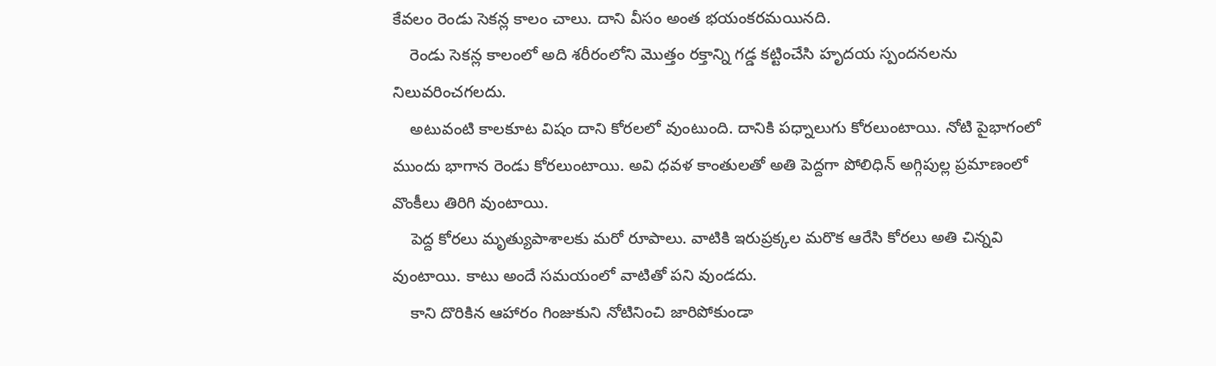కేవలం రెండు సెకన్ల కాలం చాలు. దాని వీసం అంత భయంకరమయినది.
    రెండు సెకన్ల కాలంలో అది శరీరంలోని మొత్తం రక్తాన్ని గడ్డ కట్టించేసి హృదయ స్పందనలను నిలువరించగలదు.
    అటువంటి కాలకూట విషం దాని కోరలలో వుంటుంది. దానికి పధ్నాలుగు కోరలుంటాయి. నోటి పైభాగంలో ముందు భాగాన రెండు కోరలుంటాయి. అవి ధవళ కాంతులతో అతి పెద్దగా పోలిధిన్ అగ్గిపుల్ల ప్రమాణంలో వొంకీలు తిరిగి వుంటాయి.
    పెద్ద కోరలు మృత్యుపాశాలకు మరో రూపాలు. వాటికి ఇరుప్రక్కల మరొక ఆరేసి కోరలు అతి చిన్నవి వుంటాయి. కాటు అందే సమయంలో వాటితో పని వుండదు.
    కాని దొరికిన ఆహారం గింజుకుని నోటినించి జారిపోకుండా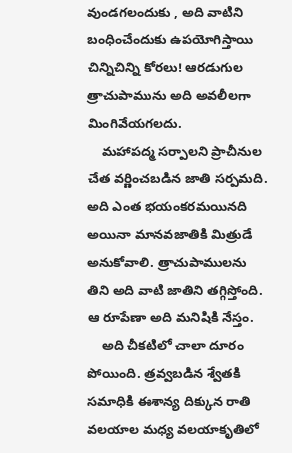వుండగలందుకు , అది వాటిని బంధించేందుకు ఉపయోగిస్తాయి చిన్నిచిన్ని కోరలు! ఆరడుగుల త్రాచుపామును అది అవలీలగా మింగివేయగలదు.
    మహాపద్మ సర్పాలని ప్రాచీనుల చేత వర్ణించబడిన జాతి సర్పమది. అది ఎంత భయంకరమయినది అయినా మానవజాతికి మిత్రుడే అనుకోవాలి. త్రాచుపాములను తిని అది వాటి జాతిని తగ్గిస్తోంది. ఆ రూపేణా అది మనిషికి నేస్తం.
    అది చీకటిలో చాలా దూరం పోయింది. త్రవ్వబడిన శ్వేతకి సమాధికి ఈశాన్య దిక్కున రాతి వలయాల మధ్య వలయాకృతిలో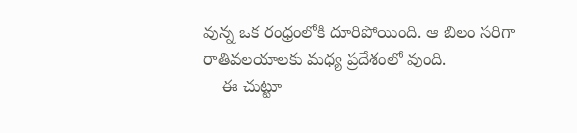వున్న ఒక రంధ్రంలోకి దూరిపోయింది. ఆ బిలం సరిగా రాతివలయాలకు మధ్య ప్రదేశంలో వుంది.
    ఈ చుట్టూ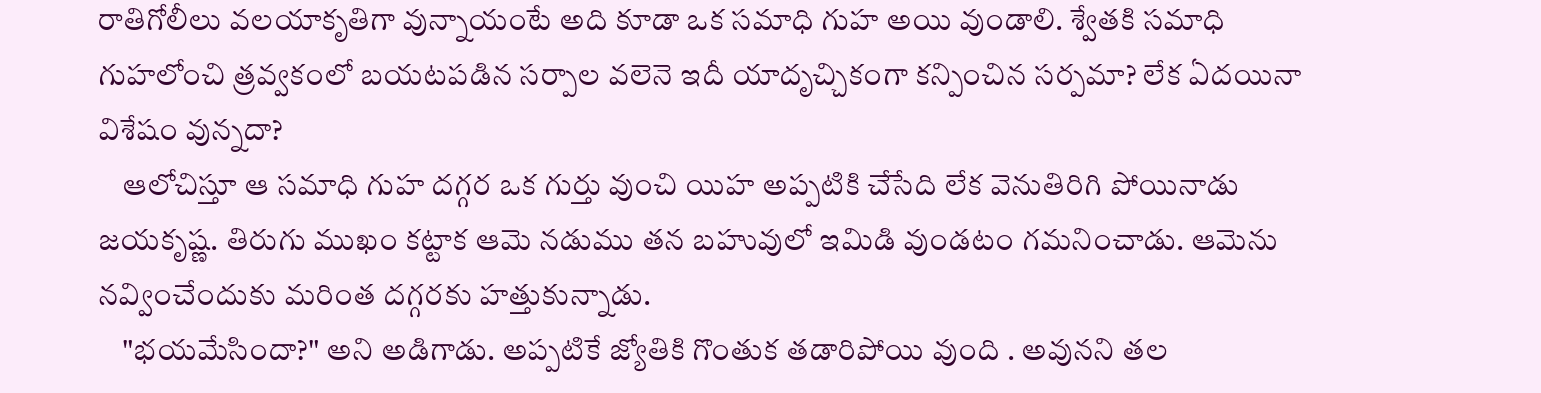రాతిగోలీలు వలయాకృతిగా వున్నాయంటే అది కూడా ఒక సమాధి గుహ అయి వుండాలి. శ్వేతకి సమాధి గుహలోంచి త్రవ్వకంలో బయటపడిన సర్పాల వలెనె ఇదీ యాదృచ్చికంగా కన్పించిన సర్పమా? లేక ఏదయినా విశేషం వున్నదా?
    ఆలోచిస్తూ ఆ సమాధి గుహ దగ్గర ఒక గుర్తు వుంచి యిహ అప్పటికి చేసేది లేక వెనుతిరిగి పోయినాడు జయకృష్ణ. తిరుగు ముఖం కట్టాక ఆమె నడుము తన బహువులో ఇమిడి వుండటం గమనించాడు. ఆమెను నవ్వించేందుకు మరింత దగ్గరకు హత్తుకున్నాడు.
    "భయమేసిందా?" అని అడిగాడు. అప్పటికే జ్యోతికి గొంతుక తడారిపోయి వుంది . అవునని తల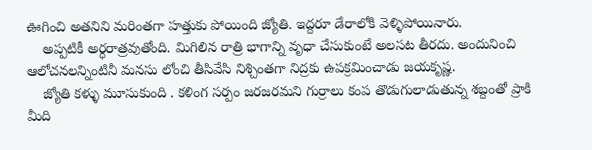ఊగించి అతనిని మరింతగా హత్తుకు పోయింది జ్యోతి. ఇద్దరూ డేరాలోకి వెళ్ళిపోయినారు.
    అప్పటికీ అర్ధరాత్రవుతోంది. మిగిలిన రాత్రి భాగాన్ని వృధా చేసుకుంటే అలసట తీరదు. అందునించి  ఆలోచనలన్నింటినీ మనసు లోంచి తీసివేసి నిశ్చింతగా నిద్రకు ఉపక్రమించాడు జయకృష్ణ.
    జ్యోతి కళ్ళు మూసుకుంది . కళింగ సర్పం జరజరమని గుర్రాలు కంప తొడుగులాడుతున్న శబ్దంతో ప్రాకి మీది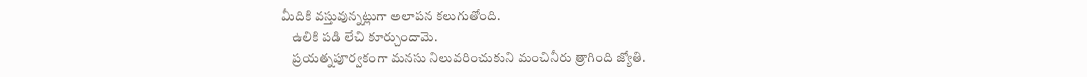మీదికి వస్తువున్నట్లుగా అలాపన కలుగుతోంది.
    ఉలికి పడి లేచి కూర్చుందామె.
    ప్రయత్నపూర్వకంగా మనసు నిలువరించుకుని మంచినీరు త్రాగింది జ్యోతి.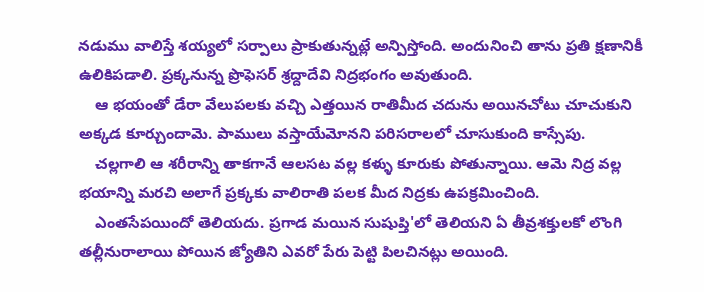నడుము వాలిస్తే శయ్యలో సర్పాలు ప్రాకుతున్నట్లే అన్పిస్తోంది. అందునించి తాను ప్రతి క్షణానికీ ఉలికిపడాలి. ప్రక్కనున్న ప్రొఫెసర్ శ్రద్దాదేవి నిద్రభంగం అవుతుంది.
    ఆ భయంతో డేరా వేలుపలకు వచ్చి ఎత్తయిన రాతిమీద చదును అయినచోటు చూచుకుని అక్కడ కూర్చుందామె. పాములు వస్తాయేమోనని పరిసరాలలో చూసుకుంది కాస్సేపు.
    చల్లగాలి ఆ శరీరాన్ని తాకగానే ఆలసట వల్ల కళ్ళు కూరుకు పోతున్నాయి. ఆమె నిద్ర వల్ల భయాన్ని మరచి అలాగే ప్రక్కకు వాలిరాతి పలక మీద నిద్రకు ఉపక్రమించింది.
    ఎంతసేపయిందో తెలియదు. ప్రగాడ మయిన సుషుప్తి'లో తెలియని ఏ తీవ్రశక్తులకో లొంగి తల్లీనురాలాయి పోయిన జ్యోతిని ఎవరో పేరు పెట్టి పిలచినట్లు అయింది.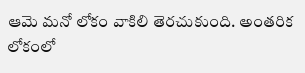ఆమె మనో లోకం వాకిలి తెరచుకుంది. అంతరిక లోకంలో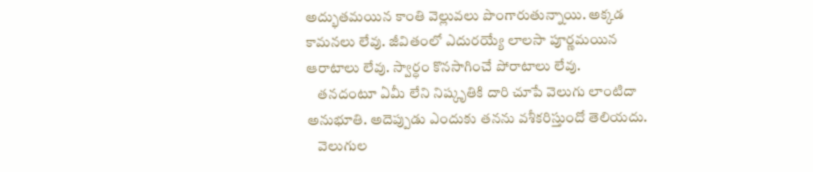అద్భుతమయిన కాంతి వెల్లువలు పొంగారుతున్నాయి. అక్కడ కామనలు లేవు. జీవితంలో ఎదురయ్యే లాలసా పూర్ణమయిన ఆరాటాలు లేవు. స్వార్ధం కొనసాగించే పోరాటాలు లేవు.
    తనదంటూ ఏమీ లేని నిష్కృతికి దారి చూపే వెలుగు లాంటిదా అనుభూతి. అదెప్పుడు ఎందుకు తనను వశీకరిస్తుందో తెలియదు.
    వెలుగుల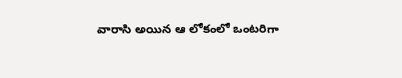వారాసి అయిన ఆ లోకంలో ఒంటరిగా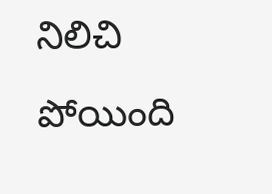నిలిచి పోయింది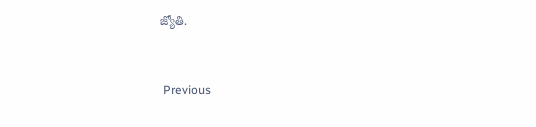జ్యోతి.


 Previous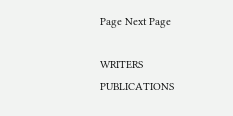Page Next Page

WRITERS
PUBLICATIONS